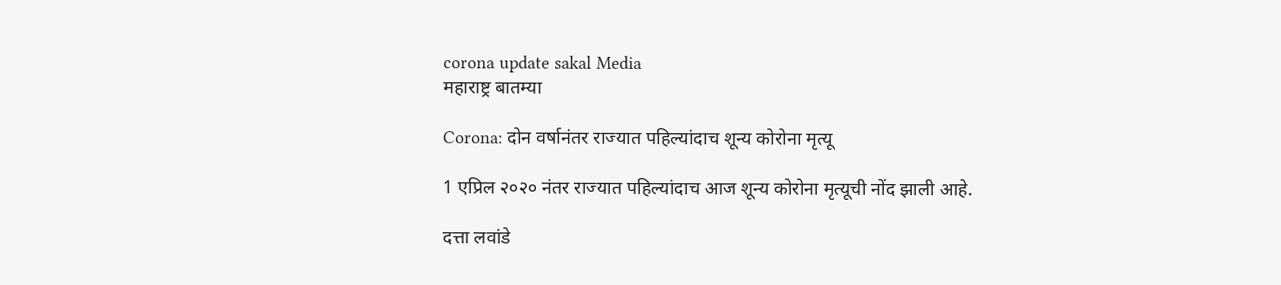corona update sakal Media
महाराष्ट्र बातम्या

Corona: दोन वर्षानंतर राज्यात पहिल्यांदाच शून्य कोरोना मृत्यू

1 एप्रिल २०२० नंतर राज्यात पहिल्यांदाच आज शून्य कोरोना मृत्यूची नोंद झाली आहे.

दत्ता लवांडे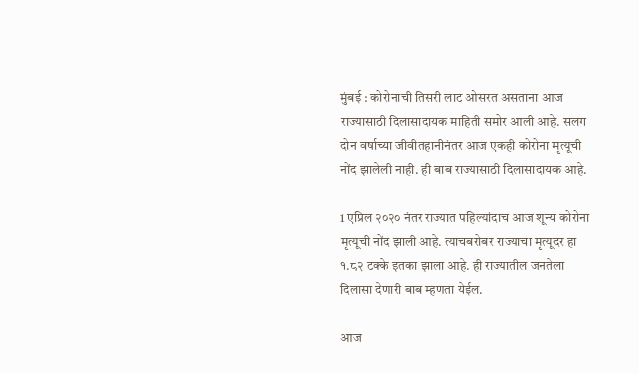मुंबई : कोरोनाची तिसरी लाट ओसरत असताना आज राज्यासाठी दिलासादायक माहिती समोर आली आहे. सलग दोन वर्षाच्या जीवीतहानीनंतर आज एकही कोरोना मृत्यूची नोंद झालेली नाही. ही बाब राज्यासाठी दिलासादायक आहे.

1 एप्रिल २०२० नंतर राज्यात पहिल्यांदाच आज शून्य कोरोना मृत्यूची नोंद झाली आहे. त्याचबरोबर राज्याचा मृत्यूदर हा १.८२ टक्के इतका झाला आहे. ही राज्यातील जनतेला दिलासा देणारी बाब म्हणता येईल.

आज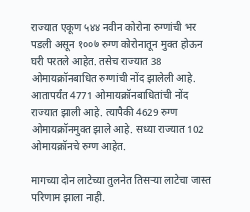राज्यात एकूण ५४४ नवीन कोरोना रुग्णांची भर पडली असून १००७ रुग्ण कोरोनातून मुक्त होऊन घरी परतले आहेत. तसेच राज्यात 38 ओमायक्रॉनबाधित रुग्णांची नोंद झालेली आहे. आतापर्यंत 4771 ओमायक्रॉनबाधितांची नोंद राज्यात झाली आहे. त्यापैकी 4629 रुग्ण ओमायक्रॉनमुक्त झाले आहे. सध्या राज्यात 102 ओमायक्रॉनचे रुग्ण आहेत.

मागच्या दोन लाटेच्या तुलनेत तिसऱ्या लाटेचा जास्त परिणाम झाला नाही.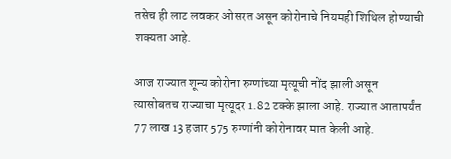तसेच ही लाट लवकर ओसरत असून कोरोनाचे नियमही शिथिल होण्याची शक्यता आहे.

आज राज्यात शून्य कोरोना रुग्णांच्या मृत्यूची नोंद झाली असून त्यासोबतच राज्याचा मृत्यूदर 1.82 टक्के झाला आहे. राज्यात आतापर्यंत 77 लाख 13 हजार 575 रुग्णांनी कोरोनावर मात केली आहे.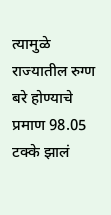त्यामुळे राज्यातील रुग्ण बरे होण्याचे प्रमाण 98.05 टक्के झालं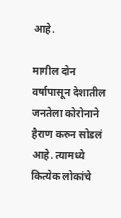आहे.

मागील दोन वर्षापासून देशातील जनतेला कोरोनाने हैराण करुन सोडलं आहे. त्यामध्ये कित्येक लोकांचे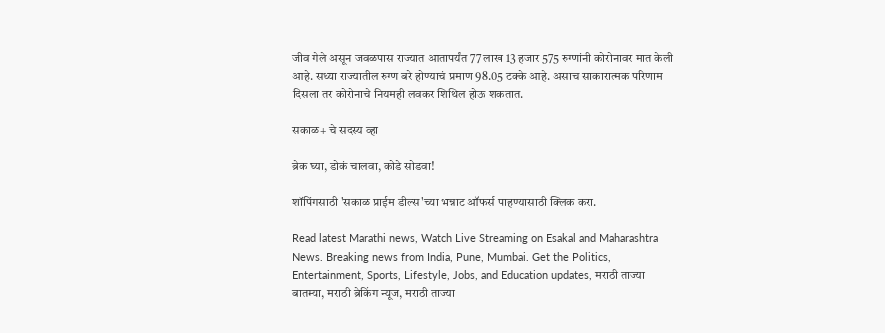जीव गेले असून जवळपास राज्यात आतापर्यंत 77 लाख 13 हजार 575 रुग्णांनी कोरोनावर मात केली आहे. सध्या राज्यातील रुग्ण बरे होण्याचं प्रमाण 98.05 टक्के आहे. असाच साकारात्मक परिणाम दिसला तर कोरोनाचे नियमही लवकर शिथिल होऊ शकतात.

सकाळ+ चे सदस्य व्हा

ब्रेक घ्या, डोकं चालवा, कोडे सोडवा!

शॉपिंगसाठी 'सकाळ प्राईम डील्स'च्या भन्नाट ऑफर्स पाहण्यासाठी क्लिक करा.

Read latest Marathi news, Watch Live Streaming on Esakal and Maharashtra News. Breaking news from India, Pune, Mumbai. Get the Politics, Entertainment, Sports, Lifestyle, Jobs, and Education updates, मराठी ताज्या बातम्या, मराठी ब्रेकिंग न्यूज, मराठी ताज्या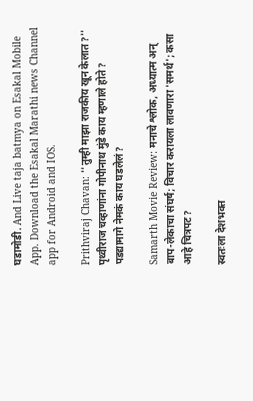घडामोडी. And Live taja batmya on Esakal Mobile App. Download the Esakal Marathi news Channel app for Android and IOS.

Prithviraj Chavan: ''तुम्ही माझा राजकीय खून केलात?'' पृथ्वीराज चव्हाणांना गोपीनाथ मुंडे काय म्हणाले होते? पडद्यामागे नेमकं काय घडलेलं?

Samarth Movie Review: मनाचे श्लोक, अध्यात्म अन् बाप-लेकाचा संघर्ष; विचार करायला लावणारा 'समर्थ'; कसा आहे चित्रपट?

स्वतःला देशभक्त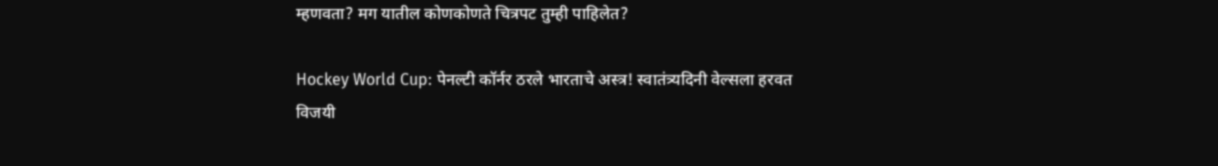म्हणवता? मग यातील कोणकोणते चित्रपट तुम्ही पाहिलेत?

Hockey World Cup: पेनल्टी कॉर्नर ठरले भारताचे अस्त्र! स्वातंत्र्यदिनी वेल्सला हरवत विजयी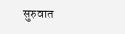सुरुवात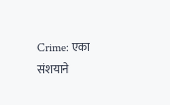Crime: एका संशयाने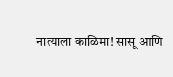नात्याला काळिमा! सासू आणि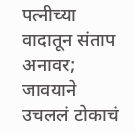पत्नीच्या वादातून संताप अनावर; जावयाने उचललं टोकाचं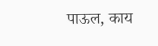पाऊल, काय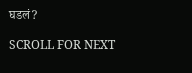घडलं?

SCROLL FOR NEXT